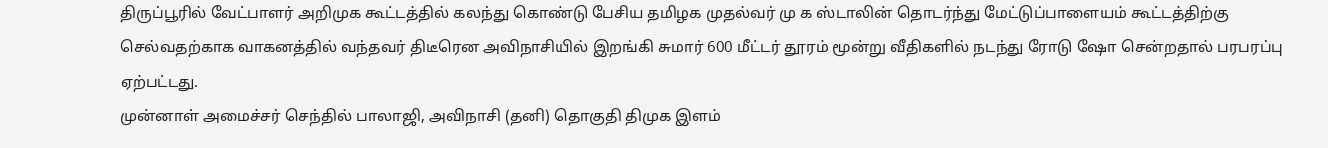திருப்பூரில் வேட்பாளர் அறிமுக கூட்டத்தில் கலந்து கொண்டு பேசிய தமிழக முதல்வர் மு க ஸ்டாலின் தொடர்ந்து மேட்டுப்பாளையம் கூட்டத்திற்கு செல்வதற்காக வாகனத்தில் வந்தவர் திடீரென அவிநாசியில் இறங்கி சுமார் 600 மீட்டர் தூரம் மூன்று வீதிகளில் நடந்து ரோடு ஷோ சென்றதால் பரபரப்பு ஏற்பட்டது.
முன்னாள் அமைச்சர் செந்தில் பாலாஜி, அவிநாசி (தனி) தொகுதி திமுக இளம்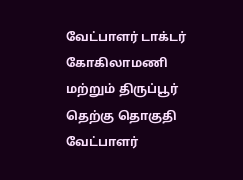வேட்பாளர் டாக்டர் கோகிலாமணி மற்றும் திருப்பூர் தெற்கு தொகுதி வேட்பாளர்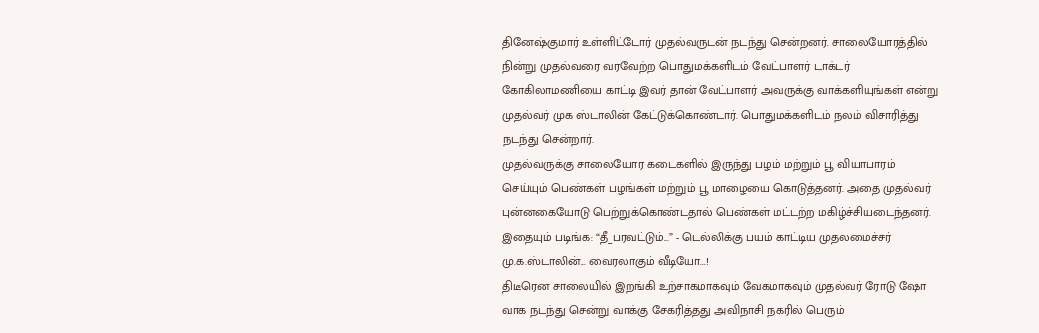தினேஷ்குமார் உள்ளிட்டோர் முதல்வருடன் நடந்து சென்றனர். சாலையோரத்தில் நின்று முதல்வரை வரவேற்ற பொதுமக்களிடம் வேட்பாளர் டாக்டர் கோகிலாமணியை காட்டி இவர் தான் வேட்பாளர் அவருக்கு வாக்களியுங்கள் என்று முதல்வர் முக ஸ்டாலின் கேட்டுக்கொண்டார். பொதுமக்களிடம் நலம் விசாரித்து நடந்து சென்றார்.
முதல்வருக்கு சாலையோர கடைகளில் இருந்து பழம் மற்றும் பூ வியாபாரம் செய்யும் பெண்கள் பழங்கள் மற்றும் பூ மாழையை கொடுத்தனர். அதை முதல்வர் புன்னகையோடு பெற்றுக்கொண்டதால் பெண்கள் மட்டற்ற மகிழ்ச்சியடைந்தனர்.
இதையும் படிங்க: “தீ_பரவட்டும்...” - டெல்லிக்கு பயம் காட்டிய முதலமைச்சர் மு.க.ஸ்டாலின்... வைரலாகும் வீடியோ...!
திடீரென சாலையில் இறங்கி உற்சாகமாகவும் வேகமாகவும் முதல்வர் ரோடு ஷோ வாக நடந்து சென்று வாக்கு சேகரித்தது அவிநாசி நகரில் பெரும்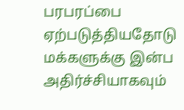பரபரப்பை ஏற்படுத்தியதோடு மக்களுக்கு இன்ப அதிர்ச்சியாகவும்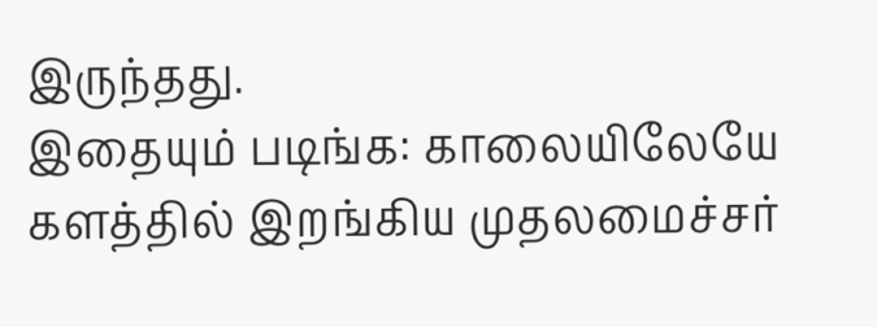இருந்தது.
இதையும் படிங்க: காலையிலேயே களத்தில் இறங்கிய முதலமைச்சர்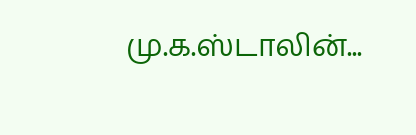மு.க.ஸ்டாலின்...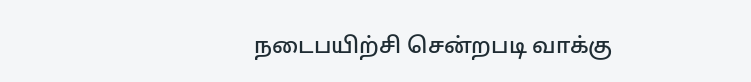நடைபயிற்சி சென்றபடி வாக்கு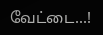வேட்டை...!